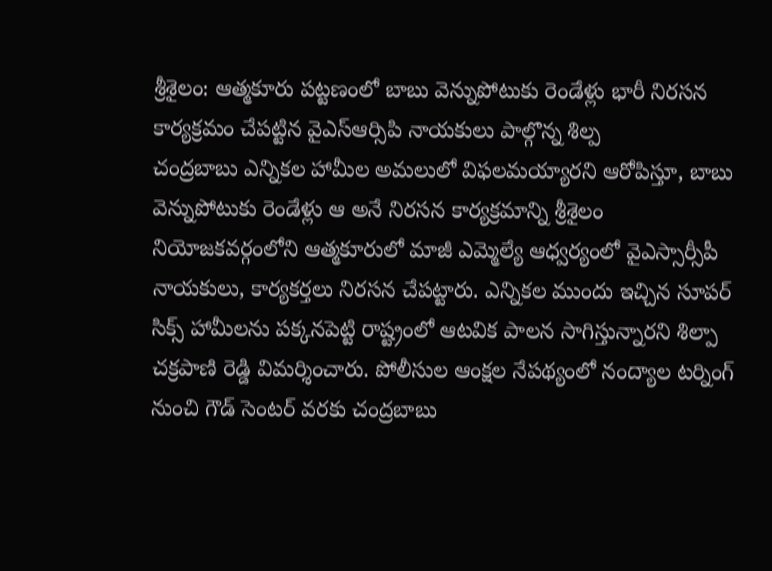శ్రీశైలం: ఆత్మకూరు పట్టణంలో బాబు వెన్నుపోటుకు రెండేళ్లు భారీ నిరసన కార్యక్రమం చేపట్టిన వైఎస్ఆర్సిపి నాయకులు పాల్గొన్న శిల్ప
చంద్రబాబు ఎన్నికల హామీల అమలులో విఫలమయ్యారని ఆరోపిస్తూ, బాబు వెన్నుపోటుకు రెండేళ్లు ఆ అనే నిరసన కార్యక్రమాన్ని శ్రీశైలం నియోజకవర్గంలోని ఆత్మకూరులో మాజీ ఎమ్మెల్యే ఆధ్వర్యంలో వైఎస్సార్సీపీ నాయకులు, కార్యకర్తలు నిరసన చేపట్టారు. ఎన్నికల ముందు ఇచ్చిన సూపర్ సిక్స్ హామీలను పక్కనపెట్టి రాష్ట్రంలో ఆటవిక పాలన సాగిస్తున్నారని శిల్పా చక్రపాణి రెడ్డి విమర్శించారు. పోలీసుల ఆంక్షల నేపథ్యంలో నంద్యాల టర్నింగ్ నుంచి గౌడ్ సెంటర్ వరకు చంద్రబాబు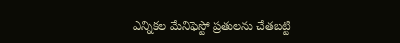ఎన్నికల మేనిఫెస్టో ప్రతులను చేతబట్టి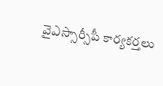వైఎస్సార్సీపీ కార్యకర్తలు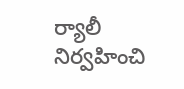ర్యాలీ నిర్వహించి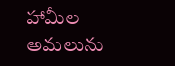హామీల అమలును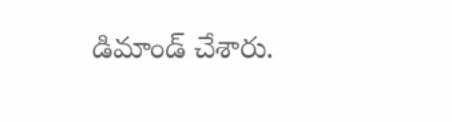డిమాండ్ చేశారు.